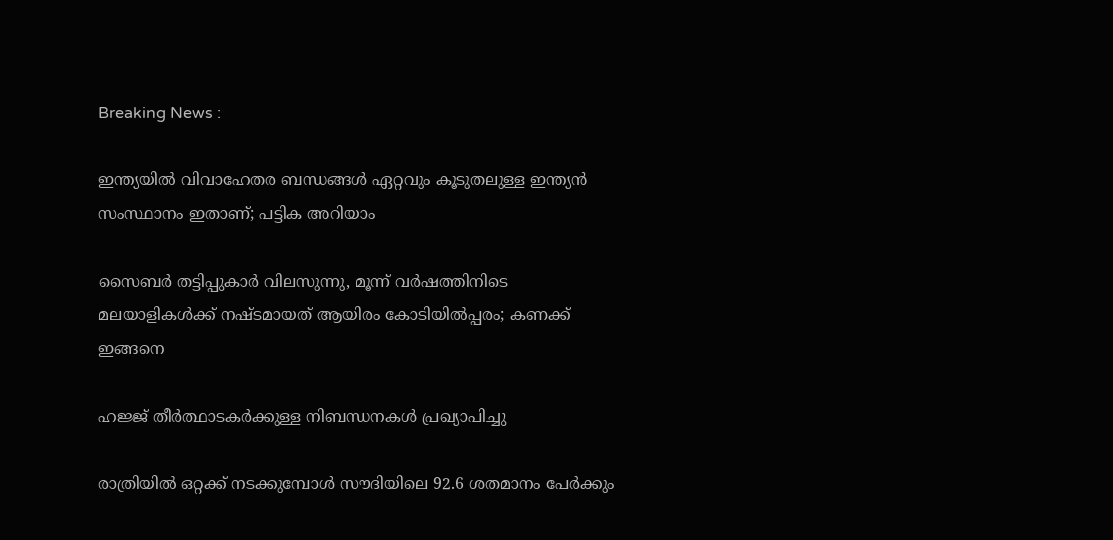Breaking News :

ഇന്ത്യയില്‍ വിവാഹേതര ബന്ധങ്ങള്‍ ഏറ്റവും കൂടുതലുള്ള ഇന്ത്യന്‍ സംസ്ഥാനം ഇതാണ്; പട്ടിക അറിയാം

സൈബര്‍ തട്ടിപ്പുകാര്‍ വിലസുന്നു, മൂന്ന് വര്‍ഷത്തിനിടെ മലയാളികള്‍ക്ക് നഷ്ടമായത് ആയിരം കോടിയില്‍പ്പരം; കണക്ക് ഇങ്ങനെ

ഹജ്ജ് തീർത്ഥാടകർക്കുള്ള നിബന്ധനകൾ പ്രഖ്യാപിച്ചു

രാത്രിയിൽ ഒറ്റക്ക് നടക്കുമ്പോൾ സൗദിയിലെ 92.6 ശതമാനം പേർക്കും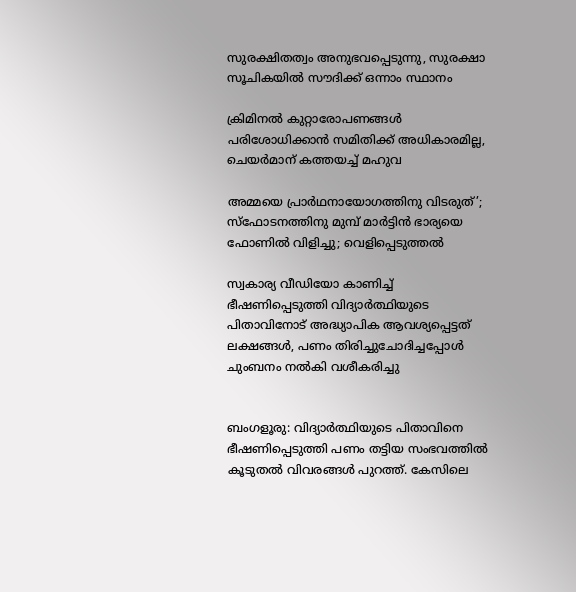സുരക്ഷിതത്വം അനുഭവപ്പെടുന്നു, സുരക്ഷാ സൂചികയിൽ സൗദിക്ക് ഒന്നാം സ്ഥാനം

ക്രിമിനല്‍ കുറ്റാരോപണങ്ങള്‍ പരിശോധിക്കാന്‍ സമിതിക്ക്‌ അധികാരമില്ല, ചെയര്‍മാന്‌ കത്തയച്ച് മഹുവ

അമ്മയെ പ്രാര്‍ഥനായോഗത്തിനു വിടരുത്’; സ്‌ഫോടനത്തിനു മുമ്പ് മാര്‍ട്ടിന്‍ ഭാര്യയെ ഫോണില്‍ വിളിച്ചു; വെളിപ്പെടുത്തല്‍

സ്വകാര്യ വീഡിയോ കാണിച്ച് ഭീഷണിപ്പെടുത്തി വിദ്യാർത്ഥിയുടെ പിതാവിനോട് അദ്ധ്യാപിക ആവശ്യപ്പെട്ടത് ലക്ഷങ്ങൾ, പണം തിരിച്ചുചോദിച്ചപ്പോൾ ചുംബനം നൽകി വശീകരിച്ചു


ബംഗളൂരു: വിദ്യാർത്ഥിയുടെ പിതാവിനെ ഭീഷണിപ്പെടുത്തി പണം തട്ടിയ സംഭവത്തിൽ കൂടുതൽ വിവരങ്ങൾ പുറത്ത്. കേസിലെ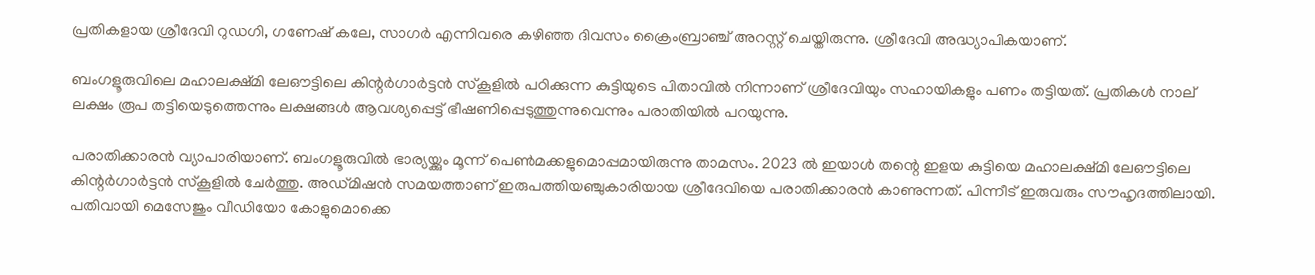പ്രതികളായ ശ്രീദേവി റുഡഗി, ഗണേഷ് കലേ, സാഗർ എന്നിവരെ കഴിഞ്ഞ ദിവസം ക്രൈംബ്രാഞ്ച് അറസ്റ്റ് ചെയ്തിരുന്നു. ശ്രീദേവി അദ്ധ്യാപികയാണ്.

ബംഗളൂരുവിലെ മഹാലക്ഷ്മി ലേഔട്ടിലെ കിന്റർഗാർട്ടൻ സ്‌കൂളിൽ പഠിക്കുന്ന കുട്ടിയുടെ പിതാവിൽ നിന്നാണ് ശ്രീദേവിയും സഹായികളും പണം തട്ടിയത്. പ്രതികൾ നാല് ലക്ഷം രൂപ തട്ടിയെടുത്തെന്നും ലക്ഷങ്ങൾ ആവശ്യപ്പെട്ട് ഭീഷണിപ്പെടുത്തുന്നുവെന്നും പരാതിയിൽ പറയുന്നു.

പരാതിക്കാരൻ വ്യാപാരിയാണ്. ബംഗളൂരുവിൽ ഭാര്യയ്ക്കും മൂന്ന് പെൺമക്കളുമൊപ്പമായിരുന്നു താമസം. 2023 ൽ ഇയാൾ തന്റെ ഇളയ കുട്ടിയെ മഹാലക്ഷ്മി ലേഔട്ടിലെ കിന്റർഗാർട്ടൻ സ്‌കൂളിൽ ചേർത്തു. അഡ്മിഷൻ സമയത്താണ് ഇരുപത്തിയഞ്ചുകാരിയായ ശ്രീദേവിയെ പരാതിക്കാരൻ കാണുന്നത്. പിന്നീട് ഇരുവരും സൗഹൃദത്തിലായി. പതിവായി മെസേജും വീഡിയോ കോളുമൊക്കെ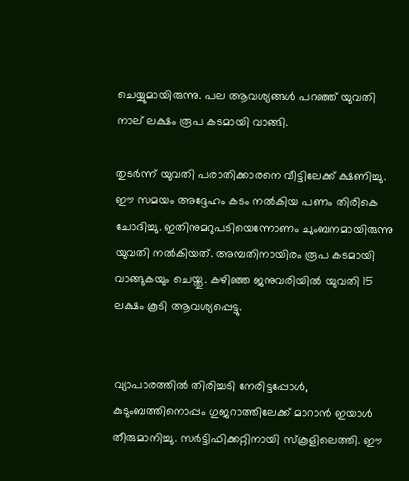ചെയ്യുമായിരുന്നു. പല ആവശ്യങ്ങൾ പറഞ്ഞ് യുവതി നാല് ലക്ഷം രൂപ കടമായി വാങ്ങി.

തുടർന്ന് യുവതി പരാതിക്കാരനെ വീട്ടിലേക്ക് ക്ഷണിച്ചു. ഈ സമയം അദ്ദേഹം കടം നൽകിയ പണം തിരികെ ചോദിച്ചു. ഇതിനുമറുപടിയെന്നോണം ചുംബനമായിരുന്നു യുവതി നൽകിയത്. അമ്പതിനായിരം രൂപ കടമായി വാങ്ങുകയും ചെയ്തു. കഴിഞ്ഞ ജനുവരിയിൽ യുവതി 15 ലക്ഷം കൂടി ആവശ്യപ്പെട്ടു.


വ്യാപാരത്തിൽ തിരിച്ചടി നേരിട്ടപ്പോൾ, കുടുംബത്തിനൊപ്പം ഗുജറാത്തിലേക്ക് മാറാൻ ഇയാൾ തീരുമാനിച്ചു. സർട്ടിഫിക്കറ്റിനായി സ്‌കൂളിലെത്തി. ഈ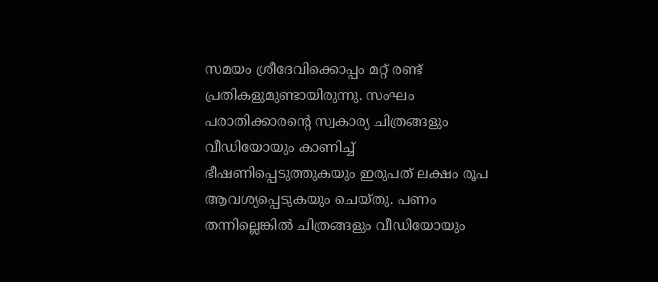സമയം ശ്രീദേവിക്കൊപ്പം മറ്റ് രണ്ട് പ്രതികളുമുണ്ടായിരുന്നു. സംഘം പരാതിക്കാരന്റെ സ്വകാര്യ ചിത്രങ്ങളും വീഡിയോയും കാണിച്ച് ഭീഷണിപ്പെടുത്തുകയും ഇരുപത് ലക്ഷം രൂപ ആവശ്യപ്പെടുകയും ചെയ്തു. പണം തന്നില്ലെങ്കിൽ ചിത്രങ്ങളും വീഡിയോയും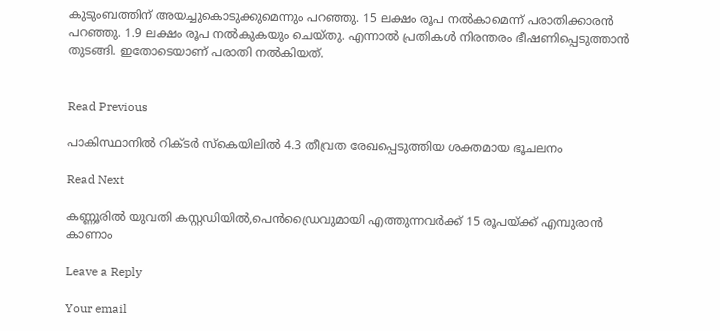കുടുംബത്തിന് അയച്ചുകൊടുക്കുമെന്നും പറഞ്ഞു. 15 ലക്ഷം രൂപ നൽകാമെന്ന് പരാതിക്കാരൻ പറഞ്ഞു. 1.9 ലക്ഷം രൂപ നൽകുകയും ചെയ്തു. എന്നാൽ പ്രതികൾ നിരന്തരം ഭീഷണിപ്പെടുത്താൻ തുടങ്ങി. ഇതോടെയാണ് പരാതി നൽകിയത്.


Read Previous

പാകിസ്ഥാനിൽ റിക്ടർ സ്‌കെയിലിൽ 4.3 തീവ്രത രേഖപ്പെടുത്തിയ ശക്തമായ ഭൂചലനം

Read Next

കണ്ണൂരിൽ യുവതി കസ്റ്റഡിയിൽ,പെൻഡ്രൈവുമായി എത്തുന്നവർക്ക് 15 രൂപയ്‌ക്ക് എമ്പുരാൻ കാണാം

Leave a Reply

Your email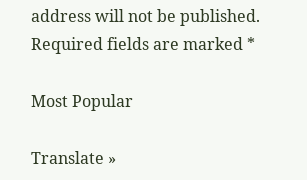address will not be published. Required fields are marked *

Most Popular

Translate »